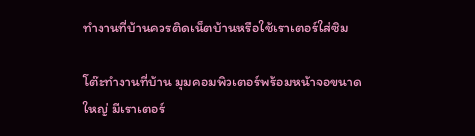ทำงานที่บ้านควรติดเน็ตบ้านหรือใช้เราเตอร์ใส่ซิม

โต๊ะทำงานที่บ้าน มุมคอมพิวเตอร์พร้อมหน้าจอขนาดใหญ่ มีเราเตอร์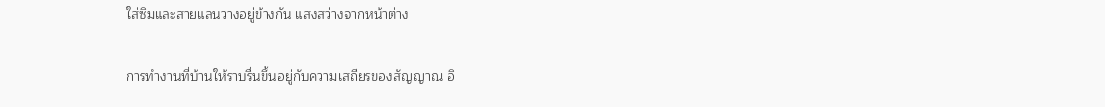ใส่ซิมและสายแลนวางอยู่ข้างกัน แสงสว่างจากหน้าต่าง

การทำงานที่บ้านให้ราบรื่นขึ้นอยู่กับความเสถียรของสัญญาณ อิ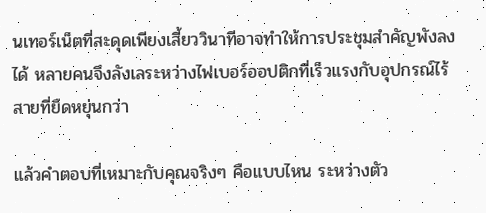นเทอร์เน็ตที่สะดุดเพียงเสี้ยววินาทีอาจทำให้การประชุมสำคัญพังลงได้ หลายคนจึงลังเลระหว่างไฟเบอร์ออปติกที่เร็วแรงกับอุปกรณ์ไร้สายที่ยืดหยุ่นกว่า

แล้วคำตอบที่เหมาะกับคุณจริงๆ คือแบบไหน ระหว่างตัว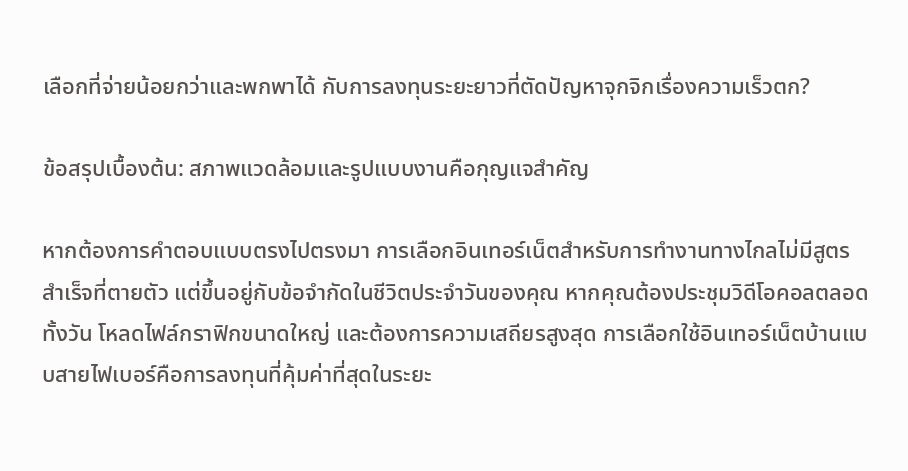เลือกที่จ่ายน้อยกว่าและพกพาได้ กับการลงทุนระยะยาวที่ตัดปัญหาจุกจิกเรื่องความเร็วตก?

ข้อสรุปเบื้องต้น: สภาพแวดล้อมและรูปแบบงานคือกุญแจสำคัญ

หากต้องการคำตอบแบบตรงไปตรงมา การเลือกอินเทอร์เน็ตสำหรับการทำงานทางไกลไม่มีสูตรสำเร็จที่ตายตัว แต่ขึ้นอยู่กับข้อจำกัดในชีวิตประจำวันของคุณ หากคุณต้องประชุมวิดีโอคอลตลอดทั้งวัน โหลดไฟล์กราฟิกขนาดใหญ่ และต้องการความเสถียรสูงสุด การเลือกใช้อินเทอร์เน็ตบ้านแบบสายไฟเบอร์คือการลงทุนที่คุ้มค่าที่สุดในระยะ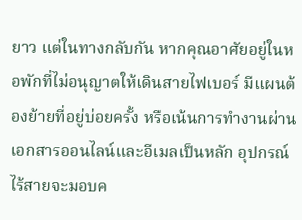ยาว แต่ในทางกลับกัน หากคุณอาศัยอยู่ในหอพักที่ไม่อนุญาตให้เดินสายไฟเบอร์ มีแผนต้องย้ายที่อยู่บ่อยครั้ง หรือเน้นการทำงานผ่านเอกสารออนไลน์และอีเมลเป็นหลัก อุปกรณ์ไร้สายจะมอบค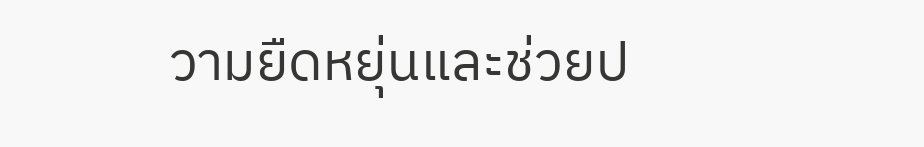วามยืดหยุ่นและช่วยป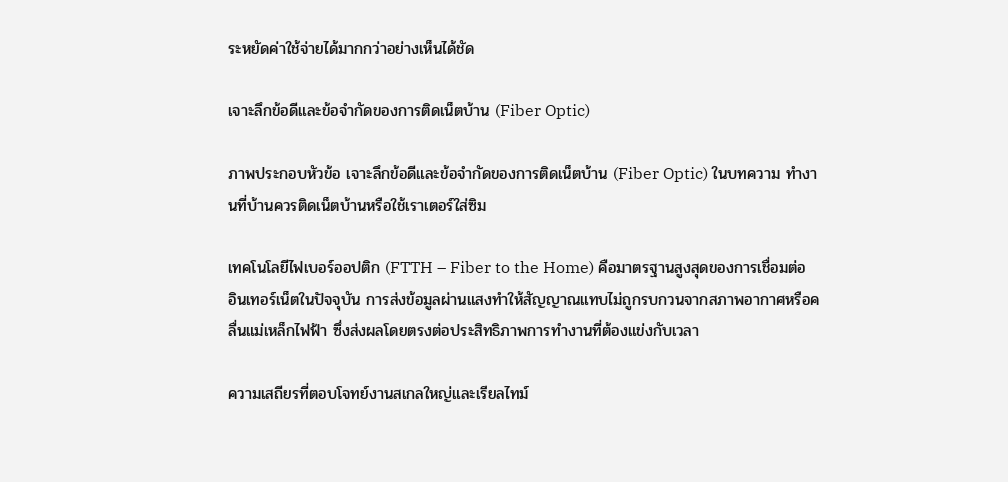ระหยัดค่าใช้จ่ายได้มากกว่าอย่างเห็นได้ชัด

เจาะลึกข้อดีและข้อจำกัดของการติดเน็ตบ้าน (Fiber Optic)

ภาพประกอบหัวข้อ เจาะลึกข้อดีและข้อจำกัดของการติดเน็ตบ้าน (Fiber Optic) ในบทความ ทำงานที่บ้านควรติดเน็ตบ้านหรือใช้เราเตอร์ใส่ซิม

เทคโนโลยีไฟเบอร์ออปติก (FTTH – Fiber to the Home) คือมาตรฐานสูงสุดของการเชื่อมต่ออินเทอร์เน็ตในปัจจุบัน การส่งข้อมูลผ่านแสงทำให้สัญญาณแทบไม่ถูกรบกวนจากสภาพอากาศหรือคลื่นแม่เหล็กไฟฟ้า ซึ่งส่งผลโดยตรงต่อประสิทธิภาพการทำงานที่ต้องแข่งกับเวลา

ความเสถียรที่ตอบโจทย์งานสเกลใหญ่และเรียลไทม์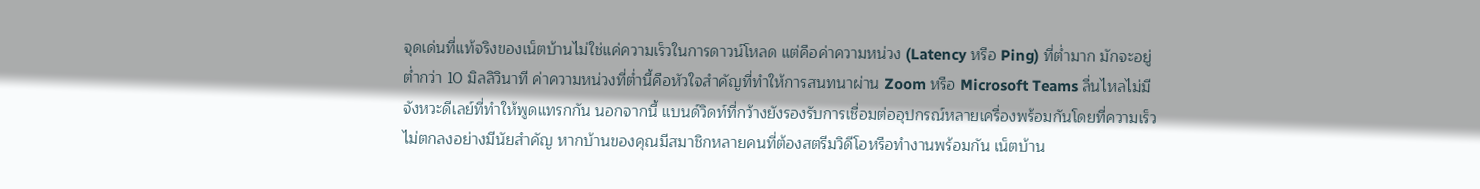จุดเด่นที่แท้จริงของเน็ตบ้านไม่ใช่แค่ความเร็วในการดาวน์โหลด แต่คือค่าความหน่วง (Latency หรือ Ping) ที่ต่ำมาก มักจะอยู่ต่ำกว่า 10 มิลลิวินาที ค่าความหน่วงที่ต่ำนี้คือหัวใจสำคัญที่ทำให้การสนทนาผ่าน Zoom หรือ Microsoft Teams ลื่นไหลไม่มีจังหวะดีเลย์ที่ทำให้พูดแทรกกัน นอกจากนี้ แบนด์วิดท์ที่กว้างยังรองรับการเชื่อมต่ออุปกรณ์หลายเครื่องพร้อมกันโดยที่ความเร็วไม่ตกลงอย่างมีนัยสำคัญ หากบ้านของคุณมีสมาชิกหลายคนที่ต้องสตรีมวิดีโอหรือทำงานพร้อมกัน เน็ตบ้าน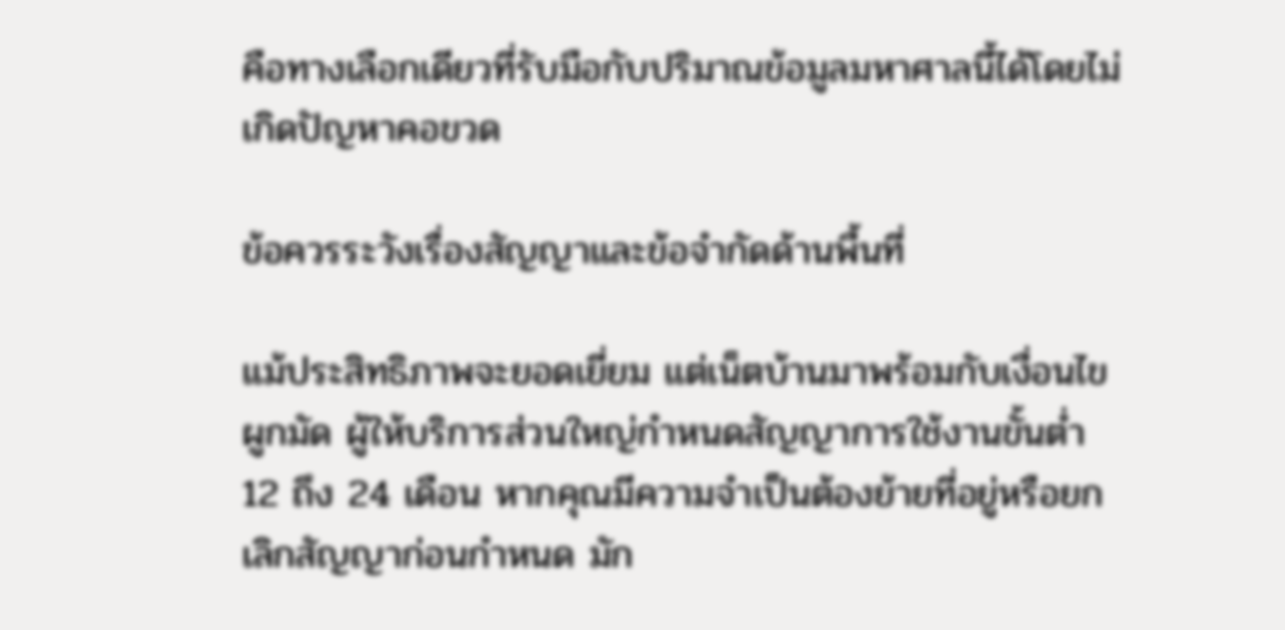คือทางเลือกเดียวที่รับมือกับปริมาณข้อมูลมหาศาลนี้ได้โดยไม่เกิดปัญหาคอขวด

ข้อควรระวังเรื่องสัญญาและข้อจำกัดด้านพื้นที่

แม้ประสิทธิภาพจะยอดเยี่ยม แต่เน็ตบ้านมาพร้อมกับเงื่อนไขผูกมัด ผู้ให้บริการส่วนใหญ่กำหนดสัญญาการใช้งานขั้นต่ำ 12 ถึง 24 เดือน หากคุณมีความจำเป็นต้องย้ายที่อยู่หรือยกเลิกสัญญาก่อนกำหนด มัก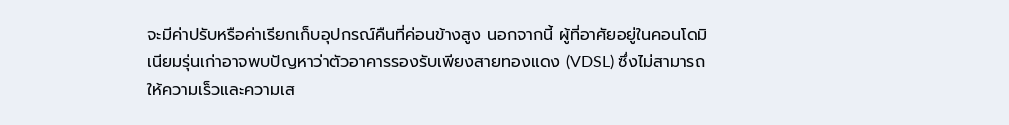จะมีค่าปรับหรือค่าเรียกเก็บอุปกรณ์คืนที่ค่อนข้างสูง นอกจากนี้ ผู้ที่อาศัยอยู่ในคอนโดมิเนียมรุ่นเก่าอาจพบปัญหาว่าตัวอาคารรองรับเพียงสายทองแดง (VDSL) ซึ่งไม่สามารถให้ความเร็วและความเส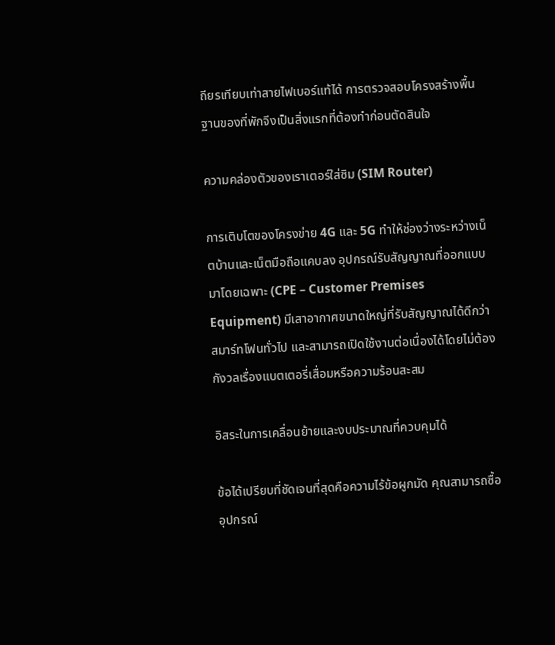ถียรเทียบเท่าสายไฟเบอร์แท้ได้ การตรวจสอบโครงสร้างพื้นฐานของที่พักจึงเป็นสิ่งแรกที่ต้องทำก่อนตัดสินใจ

ความคล่องตัวของเราเตอร์ใส่ซิม (SIM Router)

การเติบโตของโครงข่าย 4G และ 5G ทำให้ช่องว่างระหว่างเน็ตบ้านและเน็ตมือถือแคบลง อุปกรณ์รับสัญญาณที่ออกแบบมาโดยเฉพาะ (CPE – Customer Premises Equipment) มีเสาอากาศขนาดใหญ่ที่รับสัญญาณได้ดีกว่าสมาร์ทโฟนทั่วไป และสามารถเปิดใช้งานต่อเนื่องได้โดยไม่ต้องกังวลเรื่องแบตเตอรี่เสื่อมหรือความร้อนสะสม

อิสระในการเคลื่อนย้ายและงบประมาณที่ควบคุมได้

ข้อได้เปรียบที่ชัดเจนที่สุดคือความไร้ข้อผูกมัด คุณสามารถซื้ออุปกรณ์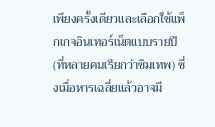เพียงครั้งเดียวและเลือกใช้แพ็กเกจอินเทอร์เน็ตแบบรายปี (ที่หลายคนเรียกว่าซิมเทพ) ซึ่งเมื่อหารเฉลี่ยแล้วอาจมี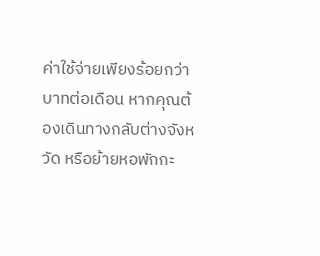ค่าใช้จ่ายเพียงร้อยกว่าบาทต่อเดือน หากคุณต้องเดินทางกลับต่างจังหวัด หรือย้ายหอพักกะ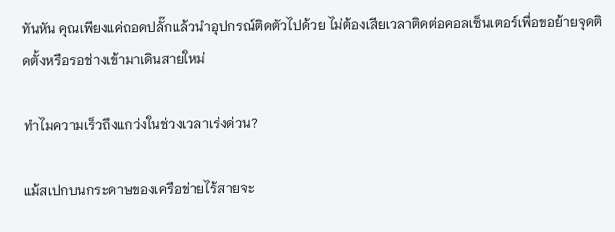ทันหัน คุณเพียงแค่ถอดปลั๊กแล้วนำอุปกรณ์ติดตัวไปด้วย ไม่ต้องเสียเวลาติดต่อคอลเซ็นเตอร์เพื่อขอย้ายจุดติดตั้งหรือรอช่างเข้ามาเดินสายใหม่

ทำไมความเร็วถึงแกว่งในช่วงเวลาเร่งด่วน?

แม้สเปกบนกระดาษของเครือข่ายไร้สายจะ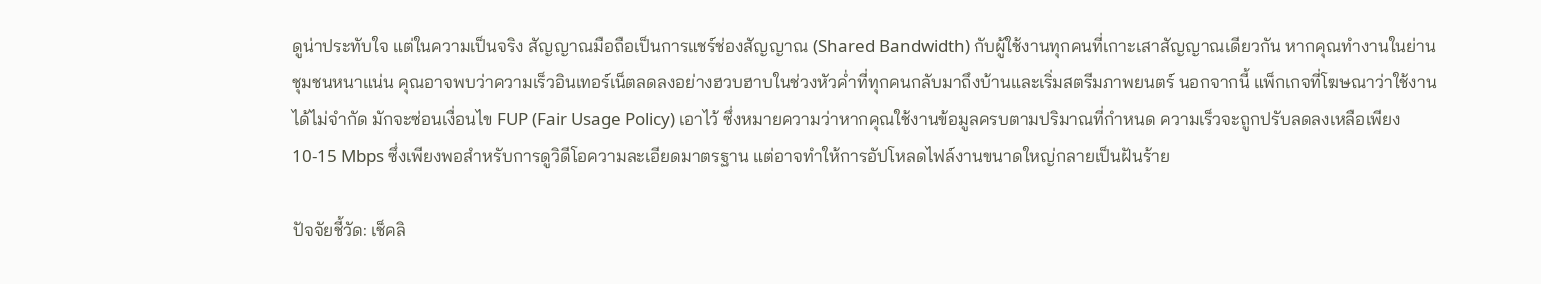ดูน่าประทับใจ แต่ในความเป็นจริง สัญญาณมือถือเป็นการแชร์ช่องสัญญาณ (Shared Bandwidth) กับผู้ใช้งานทุกคนที่เกาะเสาสัญญาณเดียวกัน หากคุณทำงานในย่านชุมชนหนาแน่น คุณอาจพบว่าความเร็วอินเทอร์เน็ตลดลงอย่างฮวบฮาบในช่วงหัวค่ำที่ทุกคนกลับมาถึงบ้านและเริ่มสตรีมภาพยนตร์ นอกจากนี้ แพ็กเกจที่โฆษณาว่าใช้งานได้ไม่จำกัด มักจะซ่อนเงื่อนไข FUP (Fair Usage Policy) เอาไว้ ซึ่งหมายความว่าหากคุณใช้งานข้อมูลครบตามปริมาณที่กำหนด ความเร็วจะถูกปรับลดลงเหลือเพียง 10-15 Mbps ซึ่งเพียงพอสำหรับการดูวิดีโอความละเอียดมาตรฐาน แต่อาจทำให้การอัปโหลดไฟล์งานขนาดใหญ่กลายเป็นฝันร้าย

ปัจจัยชี้วัด: เช็คลิ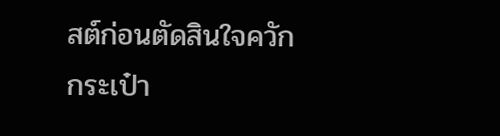สต์ก่อนตัดสินใจควักกระเป๋า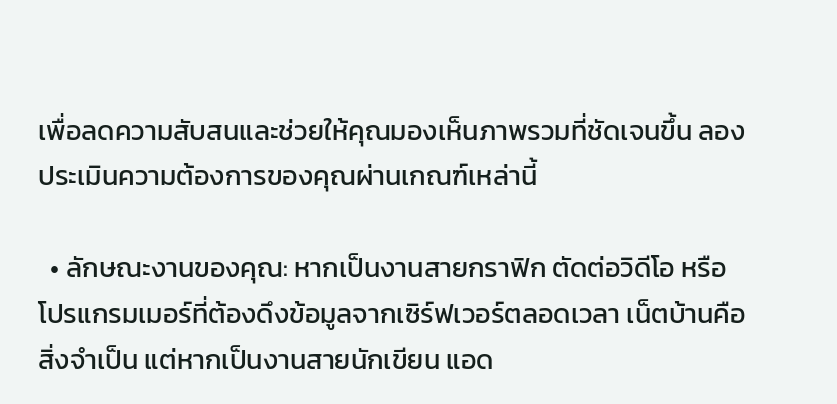เพื่อลดความสับสนและช่วยให้คุณมองเห็นภาพรวมที่ชัดเจนขึ้น ลองประเมินความต้องการของคุณผ่านเกณฑ์เหล่านี้

  • ลักษณะงานของคุณ: หากเป็นงานสายกราฟิก ตัดต่อวิดีโอ หรือโปรแกรมเมอร์ที่ต้องดึงข้อมูลจากเซิร์ฟเวอร์ตลอดเวลา เน็ตบ้านคือสิ่งจำเป็น แต่หากเป็นงานสายนักเขียน แอด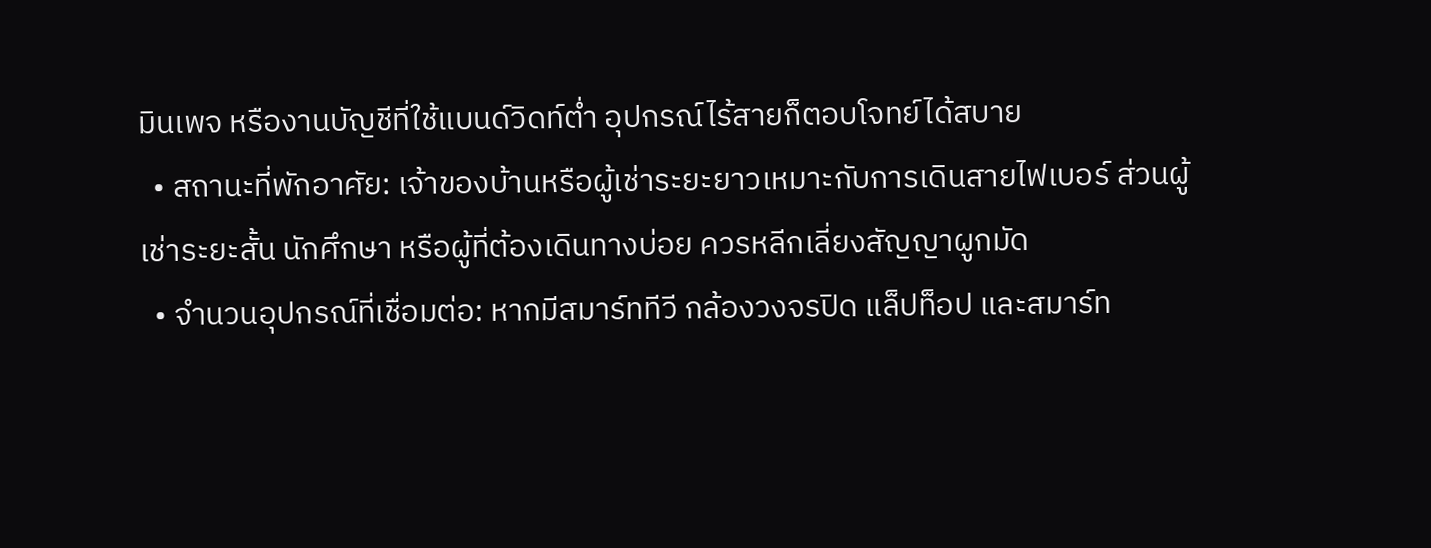มินเพจ หรืองานบัญชีที่ใช้แบนด์วิดท์ต่ำ อุปกรณ์ไร้สายก็ตอบโจทย์ได้สบาย
  • สถานะที่พักอาศัย: เจ้าของบ้านหรือผู้เช่าระยะยาวเหมาะกับการเดินสายไฟเบอร์ ส่วนผู้เช่าระยะสั้น นักศึกษา หรือผู้ที่ต้องเดินทางบ่อย ควรหลีกเลี่ยงสัญญาผูกมัด
  • จำนวนอุปกรณ์ที่เชื่อมต่อ: หากมีสมาร์ททีวี กล้องวงจรปิด แล็ปท็อป และสมาร์ท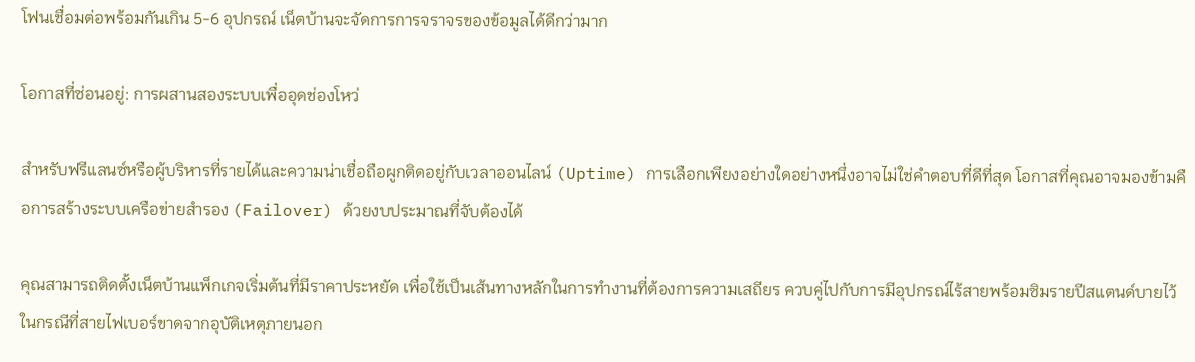โฟนเชื่อมต่อพร้อมกันเกิน 5-6 อุปกรณ์ เน็ตบ้านจะจัดการการจราจรของข้อมูลได้ดีกว่ามาก

โอกาสที่ซ่อนอยู่: การผสานสองระบบเพื่ออุดช่องโหว่

สำหรับฟรีแลนซ์หรือผู้บริหารที่รายได้และความน่าเชื่อถือผูกติดอยู่กับเวลาออนไลน์ (Uptime) การเลือกเพียงอย่างใดอย่างหนึ่งอาจไม่ใช่คำตอบที่ดีที่สุด โอกาสที่คุณอาจมองข้ามคือการสร้างระบบเครือข่ายสำรอง (Failover) ด้วยงบประมาณที่จับต้องได้

คุณสามารถติดตั้งเน็ตบ้านแพ็กเกจเริ่มต้นที่มีราคาประหยัด เพื่อใช้เป็นเส้นทางหลักในการทำงานที่ต้องการความเสถียร ควบคู่ไปกับการมีอุปกรณ์ไร้สายพร้อมซิมรายปีสแตนด์บายไว้ ในกรณีที่สายไฟเบอร์ขาดจากอุบัติเหตุภายนอก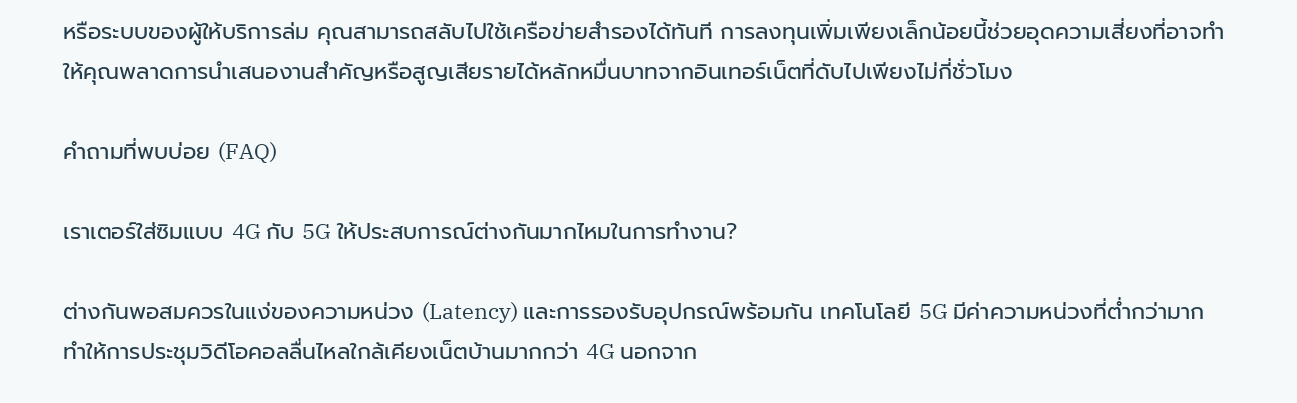หรือระบบของผู้ให้บริการล่ม คุณสามารถสลับไปใช้เครือข่ายสำรองได้ทันที การลงทุนเพิ่มเพียงเล็กน้อยนี้ช่วยอุดความเสี่ยงที่อาจทำให้คุณพลาดการนำเสนองานสำคัญหรือสูญเสียรายได้หลักหมื่นบาทจากอินเทอร์เน็ตที่ดับไปเพียงไม่กี่ชั่วโมง

คำถามที่พบบ่อย (FAQ)

เราเตอร์ใส่ซิมแบบ 4G กับ 5G ให้ประสบการณ์ต่างกันมากไหมในการทำงาน?

ต่างกันพอสมควรในแง่ของความหน่วง (Latency) และการรองรับอุปกรณ์พร้อมกัน เทคโนโลยี 5G มีค่าความหน่วงที่ต่ำกว่ามาก ทำให้การประชุมวิดีโอคอลลื่นไหลใกล้เคียงเน็ตบ้านมากกว่า 4G นอกจาก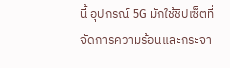นี้ อุปกรณ์ 5G มักใช้ชิปเซ็ตที่จัดการความร้อนและกระจา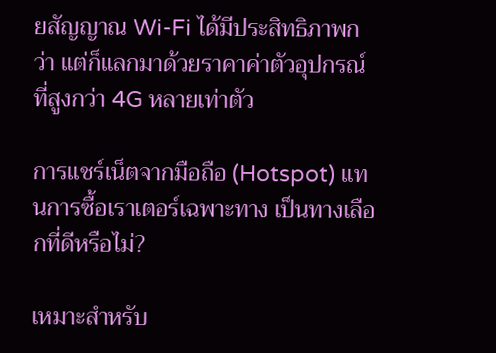ยสัญญาณ Wi-Fi ได้มีประสิทธิภาพกว่า แต่ก็แลกมาด้วยราคาค่าตัวอุปกรณ์ที่สูงกว่า 4G หลายเท่าตัว

การแชร์เน็ตจากมือถือ (Hotspot) แทนการซื้อเราเตอร์เฉพาะทาง เป็นทางเลือกที่ดีหรือไม่?

เหมาะสำหรับ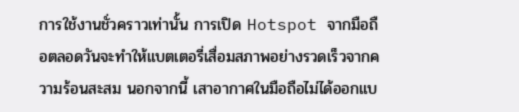การใช้งานชั่วคราวเท่านั้น การเปิด Hotspot จากมือถือตลอดวันจะทำให้แบตเตอรี่เสื่อมสภาพอย่างรวดเร็วจากความร้อนสะสม นอกจากนี้ เสาอากาศในมือถือไม่ได้ออกแบ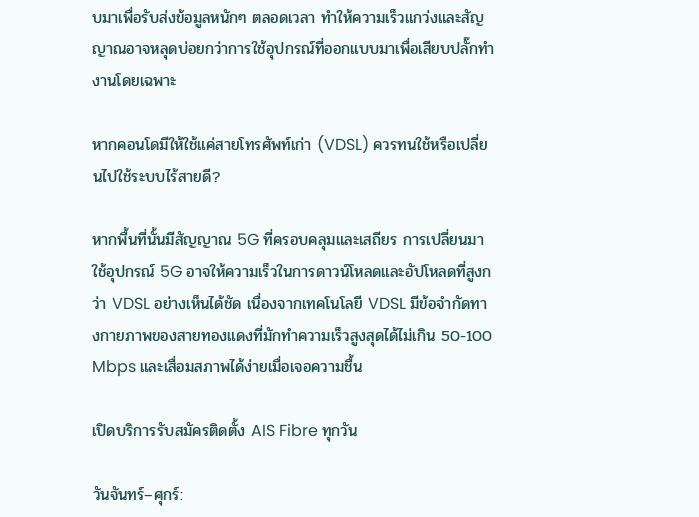บมาเพื่อรับส่งข้อมูลหนักๆ ตลอดเวลา ทำให้ความเร็วแกว่งและสัญญาณอาจหลุดบ่อยกว่าการใช้อุปกรณ์ที่ออกแบบมาเพื่อเสียบปลั๊กทำงานโดยเฉพาะ

หากคอนโดมีให้ใช้แค่สายโทรศัพท์เก่า (VDSL) ควรทนใช้หรือเปลี่ยนไปใช้ระบบไร้สายดี?

หากพื้นที่นั้นมีสัญญาณ 5G ที่ครอบคลุมและเสถียร การเปลี่ยนมาใช้อุปกรณ์ 5G อาจให้ความเร็วในการดาวน์โหลดและอัปโหลดที่สูงกว่า VDSL อย่างเห็นได้ชัด เนื่องจากเทคโนโลยี VDSL มีข้อจำกัดทางกายภาพของสายทองแดงที่มักทำความเร็วสูงสุดได้ไม่เกิน 50-100 Mbps และเสื่อมสภาพได้ง่ายเมื่อเจอความชื้น

เปิดบริการรับสมัครติดตั้ง AIS Fibre ทุกวัน

วันจันทร์–ศุกร์: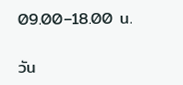09.00–18.00 น.

วัน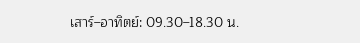เสาร์–อาทิตย์: 09.30–18.30 น.